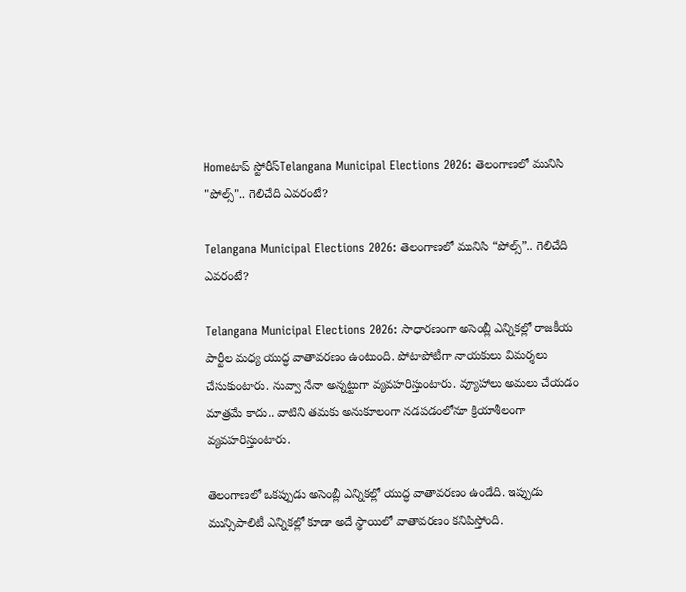Homeటాప్ స్టోరీస్Telangana Municipal Elections 2026: తెలంగాణలో మునిసి "పోల్స్".. గెలిచేది ఎవరంటే?

Telangana Municipal Elections 2026: తెలంగాణలో మునిసి “పోల్స్”.. గెలిచేది ఎవరంటే?

Telangana Municipal Elections 2026: సాధారణంగా అసెంబ్లీ ఎన్నికల్లో రాజకీయ పార్టీల మధ్య యుద్ధ వాతావరణం ఉంటుంది. పోటాపోటీగా నాయకులు విమర్శలు చేసుకుంటారు. నువ్వా నేనా అన్నట్టుగా వ్యవహరిస్తుంటారు. వ్యూహాలు అమలు చేయడం మాత్రమే కాదు.. వాటిని తమకు అనుకూలంగా నడపడంలోనూ క్రియాశీలంగా వ్యవహరిస్తుంటారు.

తెలంగాణలో ఒకప్పుడు అసెంబ్లీ ఎన్నికల్లో యుద్ధ వాతావరణం ఉండేది. ఇప్పుడు మున్సిపాలిటీ ఎన్నికల్లో కూడా అదే స్థాయిలో వాతావరణం కనిపిస్తోంది.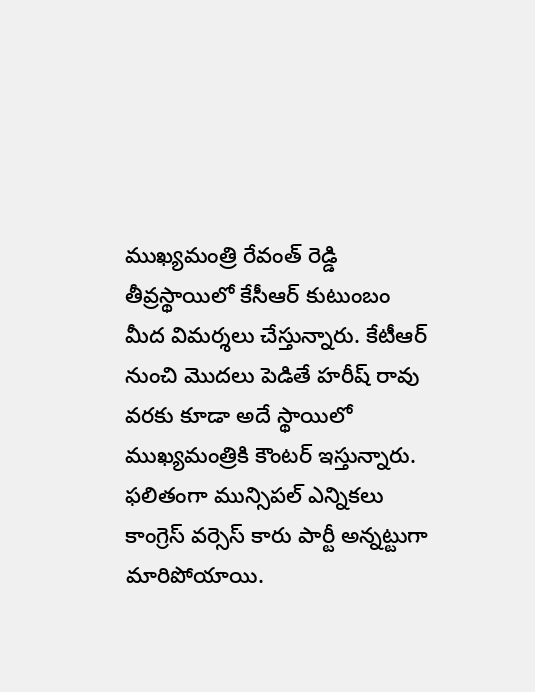ముఖ్యమంత్రి రేవంత్ రెడ్డి తీవ్రస్థాయిలో కేసీఆర్ కుటుంబం మీద విమర్శలు చేస్తున్నారు. కేటీఆర్ నుంచి మొదలు పెడితే హరీష్ రావు వరకు కూడా అదే స్థాయిలో ముఖ్యమంత్రికి కౌంటర్ ఇస్తున్నారు. ఫలితంగా మున్సిపల్ ఎన్నికలు కాంగ్రెస్ వర్సెస్ కారు పార్టీ అన్నట్టుగా మారిపోయాయి.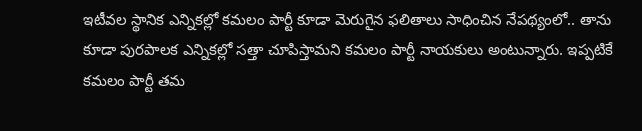ఇటీవల స్థానిక ఎన్నికల్లో కమలం పార్టీ కూడా మెరుగైన ఫలితాలు సాధించిన నేపథ్యంలో.. తాను కూడా పురపాలక ఎన్నికల్లో సత్తా చూపిస్తామని కమలం పార్టీ నాయకులు అంటున్నారు. ఇప్పటికే కమలం పార్టీ తమ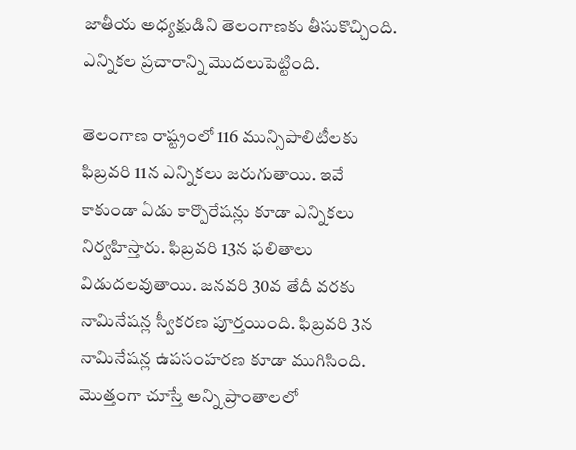జాతీయ అధ్యక్షుడిని తెలంగాణకు తీసుకొచ్చింది. ఎన్నికల ప్రచారాన్ని మొదలుపెట్టింది.

తెలంగాణ రాష్ట్రంలో 116 మున్సిపాలిటీలకు ఫిబ్రవరి 11న ఎన్నికలు జరుగుతాయి. ఇవే కాకుండా ఏడు కార్పొరేషన్లు కూడా ఎన్నికలు నిర్వహిస్తారు. ఫిబ్రవరి 13న ఫలితాలు విడుదలవుతాయి. జనవరి 30వ తేదీ వరకు నామినేషన్ల స్వీకరణ పూర్తయింది. ఫిబ్రవరి 3న నామినేషన్ల ఉపసంహరణ కూడా ముగిసింది. మొత్తంగా చూస్తే అన్ని ప్రాంతాలలో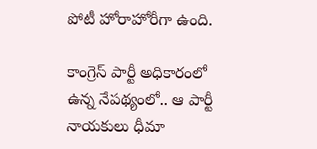పోటీ హోరాహోరీగా ఉంది.

కాంగ్రెస్ పార్టీ అధికారంలో ఉన్న నేపథ్యంలో.. ఆ పార్టీ నాయకులు ధీమా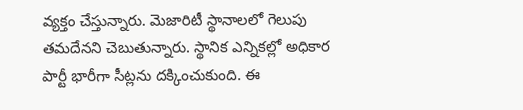వ్యక్తం చేస్తున్నారు. మెజారిటీ స్థానాలలో గెలుపు తమదేనని చెబుతున్నారు. స్థానిక ఎన్నికల్లో అధికార పార్టీ భారీగా సీట్లను దక్కించుకుంది. ఈ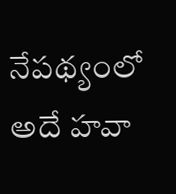నేపథ్యంలో అదే హవా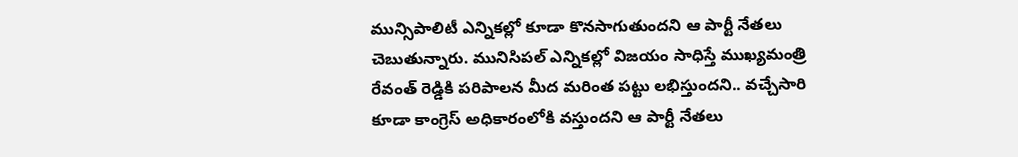మున్సిపాలిటీ ఎన్నికల్లో కూడా కొనసాగుతుందని ఆ పార్టీ నేతలు చెబుతున్నారు. మునిసిపల్ ఎన్నికల్లో విజయం సాధిస్తే ముఖ్యమంత్రి రేవంత్ రెడ్డికి పరిపాలన మీద మరింత పట్టు లభిస్తుందని.. వచ్చేసారి కూడా కాంగ్రెస్ అధికారంలోకి వస్తుందని ఆ పార్టీ నేతలు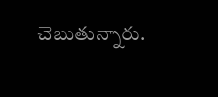చెబుతున్నారు.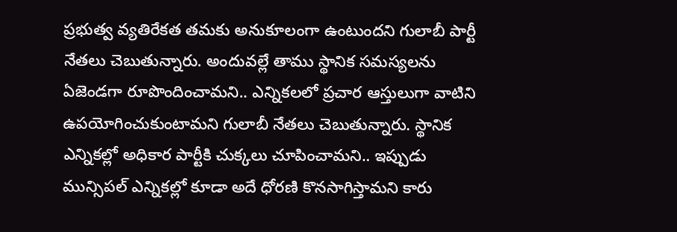ప్రభుత్వ వ్యతిరేకత తమకు అనుకూలంగా ఉంటుందని గులాబీ పార్టీ నేతలు చెబుతున్నారు. అందువల్లే తాము స్థానిక సమస్యలను ఏజెండగా రూపొందించామని.. ఎన్నికలలో ప్రచార ఆస్తులుగా వాటిని ఉపయోగించుకుంటామని గులాబీ నేతలు చెబుతున్నారు. స్థానిక ఎన్నికల్లో అధికార పార్టీకి చుక్కలు చూపించామని.. ఇప్పుడు మున్సిపల్ ఎన్నికల్లో కూడా అదే ధోరణి కొనసాగిస్తామని కారు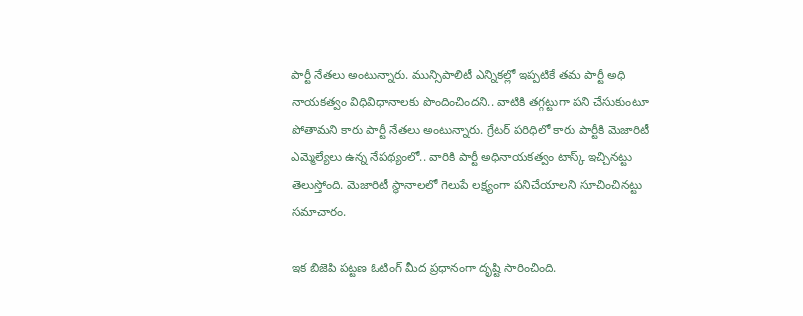పార్టీ నేతలు అంటున్నారు. మున్సిపాలిటీ ఎన్నికల్లో ఇప్పటికే తమ పార్టీ అధి నాయకత్వం విధివిధానాలకు పొందించిందని.. వాటికి తగ్గట్టుగా పని చేసుకుంటూ పోతామని కారు పార్టీ నేతలు అంటున్నారు. గ్రేటర్ పరిధిలో కారు పార్టీకి మెజారిటీ ఎమ్మెల్యేలు ఉన్న నేపథ్యంలో.. వారికి పార్టీ అధినాయకత్వం టాస్క్ ఇచ్చినట్టు తెలుస్తోంది. మెజారిటీ స్థానాలలో గెలుపే లక్ష్యంగా పనిచేయాలని సూచించినట్టు సమాచారం.

ఇక బిజెపి పట్టణ ఓటింగ్ మీద ప్రధానంగా దృష్టి సారించింది.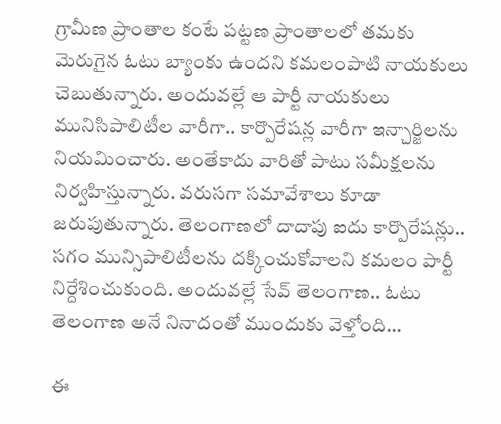గ్రామీణ ప్రాంతాల కంటే పట్టణ ప్రాంతాలలో తమకు మెరుగైన ఓటు బ్యాంకు ఉందని కమలంపాటి నాయకులు చెబుతున్నారు. అందువల్లే ఆ పార్టీ నాయకులు మునిసిపాలిటీల వారీగా.. కార్పొరేషన్ల వారీగా ఇన్చార్జిలను నియమించారు. అంతేకాదు వారితో పాటు సమీక్షలను నిర్వహిస్తున్నారు. వరుసగా సమావేశాలు కూడా జరుపుతున్నారు. తెలంగాణలో దాదాపు ఐదు కార్పొరేషన్లు.. సగం మున్సిపాలిటీలను దక్కించుకోవాలని కమలం పార్టీ నిర్దేశించుకుంది. అందువల్లే సేవ్ తెలంగాణ.. ఓటు తెలంగాణ అనే నినాదంతో ముందుకు వెళ్తోంది…

ఈ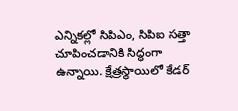ఎన్నికల్లో సిపిఎం, సిపిఐ సత్తా చూపించడానికి సిద్ధంగా ఉన్నాయి. క్షేత్రస్థాయిలో కేడర్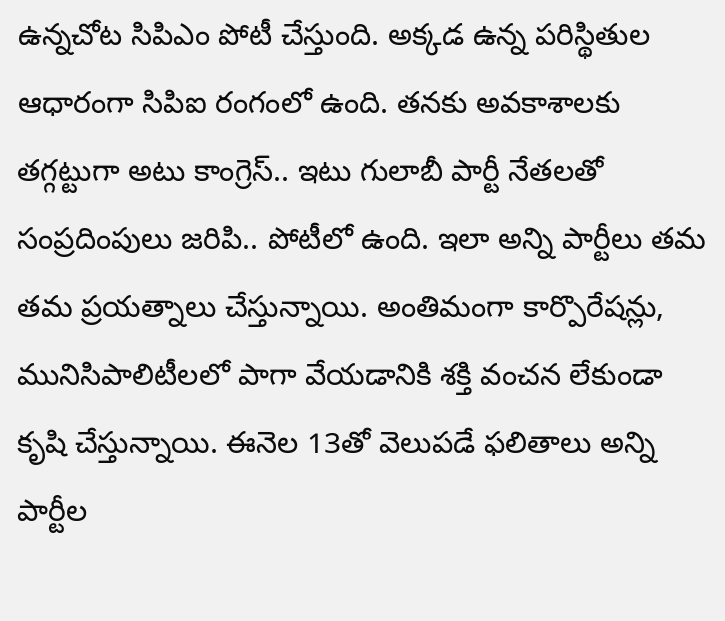ఉన్నచోట సిపిఎం పోటీ చేస్తుంది. అక్కడ ఉన్న పరిస్థితుల ఆధారంగా సిపిఐ రంగంలో ఉంది. తనకు అవకాశాలకు తగ్గట్టుగా అటు కాంగ్రెస్.. ఇటు గులాబీ పార్టీ నేతలతో సంప్రదింపులు జరిపి.. పోటీలో ఉంది. ఇలా అన్ని పార్టీలు తమ తమ ప్రయత్నాలు చేస్తున్నాయి. అంతిమంగా కార్పొరేషన్లు, మునిసిపాలిటీలలో పాగా వేయడానికి శక్తి వంచన లేకుండా కృషి చేస్తున్నాయి. ఈనెల 13తో వెలుపడే ఫలితాలు అన్ని పార్టీల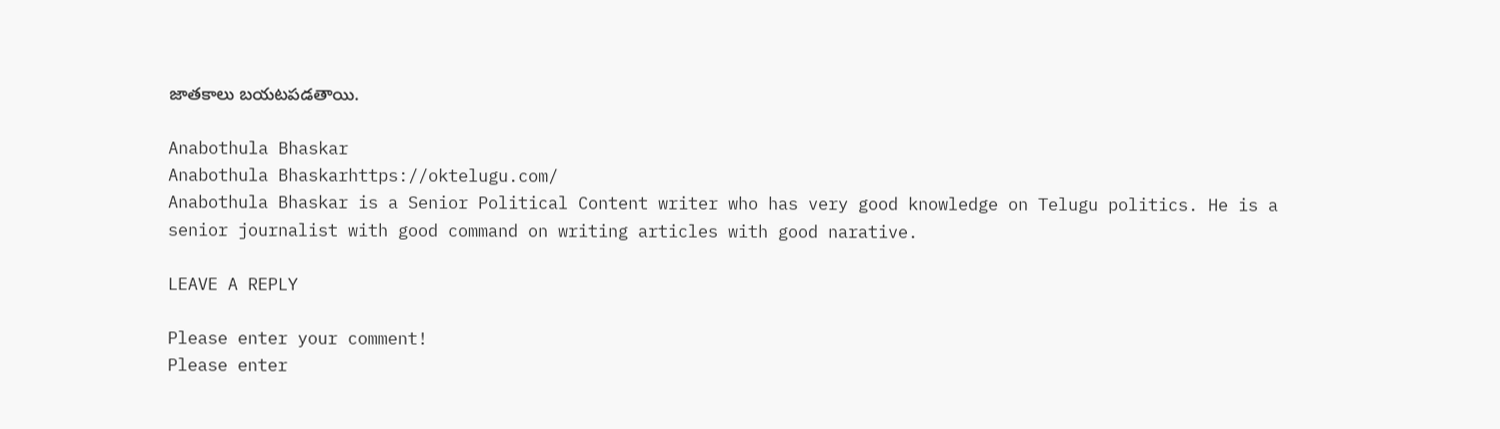జాతకాలు బయటపడతాయి.

Anabothula Bhaskar
Anabothula Bhaskarhttps://oktelugu.com/
Anabothula Bhaskar is a Senior Political Content writer who has very good knowledge on Telugu politics. He is a senior journalist with good command on writing articles with good narative.

LEAVE A REPLY

Please enter your comment!
Please enter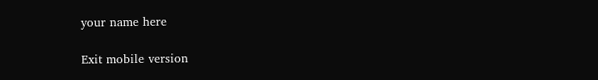your name here

Exit mobile version